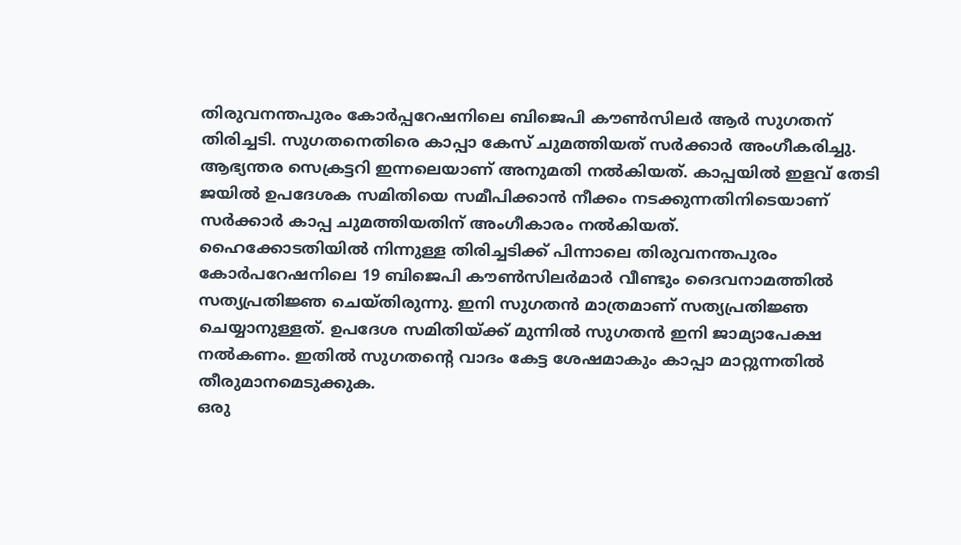തിരുവനന്തപുരം കോർപ്പറേഷനിലെ ബിജെപി കൗൺസിലർ ആർ സുഗതന് തിരിച്ചടി. സുഗതനെതിരെ കാപ്പാ കേസ് ചുമത്തിയത് സർക്കാർ അംഗീകരിച്ചു. ആഭ്യന്തര സെക്രട്ടറി ഇന്നലെയാണ് അനുമതി നൽകിയത്. കാപ്പയിൽ ഇളവ് തേടി ജയിൽ ഉപദേശക സമിതിയെ സമീപിക്കാൻ നീക്കം നടക്കുന്നതിനിടെയാണ് സർക്കാർ കാപ്പ ചുമത്തിയതിന് അംഗീകാരം നൽകിയത്.
ഹൈക്കോടതിയിൽ നിന്നുള്ള തിരിച്ചടിക്ക് പിന്നാലെ തിരുവനന്തപുരം കോർപറേഷനിലെ 19 ബിജെപി കൗൺസിലർമാർ വീണ്ടും ദൈവനാമത്തിൽ സത്യപ്രതിജ്ഞ ചെയ്തിരുന്നു. ഇനി സുഗതൻ മാത്രമാണ് സത്യപ്രതിജ്ഞ ചെയ്യാനുള്ളത്. ഉപദേശ സമിതിയ്ക്ക് മുന്നിൽ സുഗതൻ ഇനി ജാമ്യാപേക്ഷ നൽകണം. ഇതിൽ സുഗതന്റെ വാദം കേട്ട ശേഷമാകും കാപ്പാ മാറ്റുന്നതിൽ തീരുമാനമെടുക്കുക.
ഒരു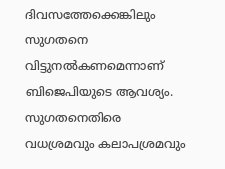ദിവസത്തേക്കെങ്കിലും സുഗതനെ വിട്ടുനൽകണമെന്നാണ് ബിജെപിയുടെ ആവശ്യം. സുഗതനെതിരെ വധശ്രമവും കലാപശ്രമവും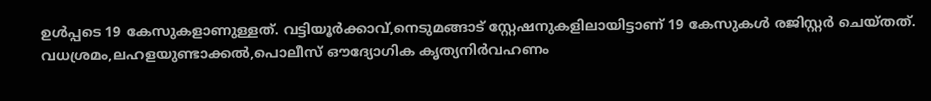ഉൾപ്പടെ 19 കേസുകളാണുള്ളത്. വട്ടിയൂർക്കാവ്,നെടുമങ്ങാട് സ്റ്റേഷനുകളിലായിട്ടാണ് 19 കേസുകൾ രജിസ്റ്റർ ചെയ്തത്. വധശ്രമം,ലഹളയുണ്ടാക്കൽ,പൊലീസ് ഔദ്യോഗിക കൃത്യനിർവഹണം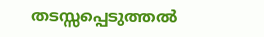തടസ്സപ്പെടുത്തൽ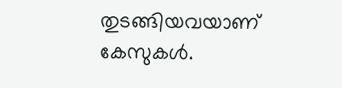തുടങ്ങിയവയാണ് കേസുകൾ.